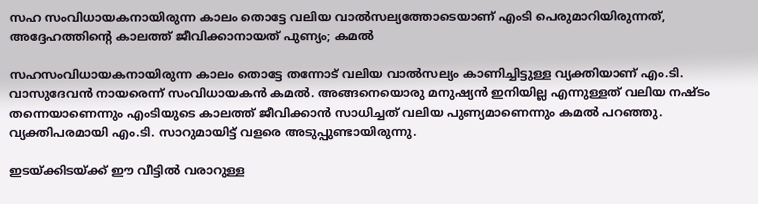സഹ സംവിധായകനായിരുന്ന കാലം തൊട്ടേ വലിയ വാൽസല്യത്തോടെയാണ് എംടി പെരുമാറിയിരുന്നത്, അദ്ദേഹത്തിൻ്റെ കാലത്ത് ജീവിക്കാനായത് പുണ്യം; കമൽ

സഹസംവിധായകനായിരുന്ന കാലം തൊട്ടേ തന്നോട് വലിയ വാൽസല്യം കാണിച്ചിട്ടുള്ള വ്യക്തിയാണ് എം.ടി. വാസുദേവൻ നായരെന്ന് സംവിധായകൻ കമൽ. അങ്ങനെയൊരു മനുഷ്യന്‍ ഇനിയില്ല എന്നുള്ളത് വലിയ നഷ്ടം തന്നെയാണെന്നും എംടിയുടെ കാലത്ത് ജീവിക്കാന്‍ സാധിച്ചത് വലിയ പുണ്യമാണെന്നും കമൽ പറഞ്ഞു. വ്യക്തിപരമായി എം.ടി. സാറുമായിട്ട് വളരെ അടുപ്പുണ്ടായിരുന്നു.

ഇടയ്ക്കിടയ്ക്ക് ഈ വീട്ടില്‍ വരാറുള്ള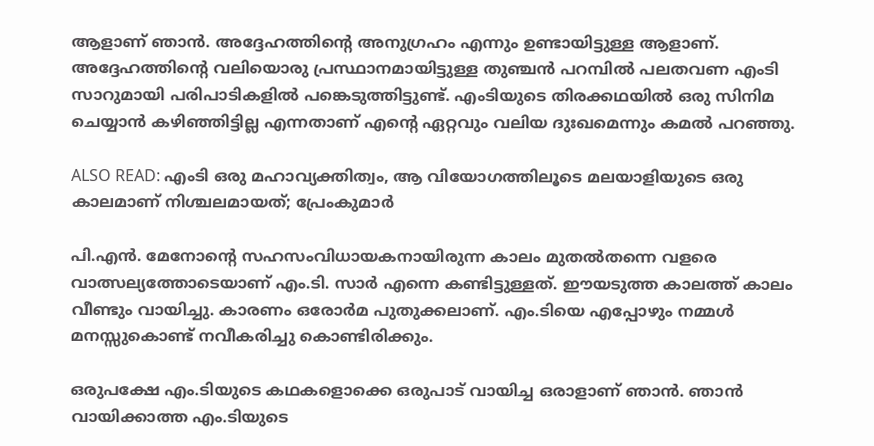ആളാണ് ഞാന്‍. അദ്ദേഹത്തിൻ്റെ അനുഗ്രഹം എന്നും ഉണ്ടായിട്ടുള്ള ആളാണ്. അദ്ദേഹത്തിൻ്റെ വലിയൊരു പ്രസ്ഥാനമായിട്ടുള്ള തുഞ്ചന്‍ പറമ്പില്‍ പലതവണ എംടി സാറുമായി പരിപാടികളില്‍ പങ്കെടുത്തിട്ടുണ്ട്. എംടിയുടെ തിരക്കഥയില്‍ ഒരു സിനിമ ചെയ്യാന്‍ കഴിഞ്ഞിട്ടില്ല എന്നതാണ് എൻ്റെ ഏറ്റവും വലിയ ദുഃഖമെന്നും കമൽ പറഞ്ഞു.

ALSO READ: എംടി ഒരു മഹാവ്യക്തിത്വം, ആ വിയോഗത്തിലൂടെ മലയാളിയുടെ ഒരു കാലമാണ് നിശ്ചലമായത്; പ്രേംകുമാർ

പി.എന്‍. മേനോൻ്റെ സഹസംവിധായകനായിരുന്ന കാലം മുതല്‍തന്നെ വളരെ വാത്സല്യത്തോടെയാണ് എം.ടി. സാര്‍ എന്നെ കണ്ടിട്ടുള്ളത്. ഈയടുത്ത കാലത്ത് കാലം വീണ്ടും വായിച്ചു. കാരണം ഒരോര്‍മ പുതുക്കലാണ്. എം.ടിയെ എപ്പോഴും നമ്മള്‍ മനസ്സുകൊണ്ട് നവീകരിച്ചു കൊണ്ടിരിക്കും.

ഒരുപക്ഷേ എം.ടിയുടെ കഥകളൊക്കെ ഒരുപാട് വായിച്ച ഒരാളാണ് ഞാന്‍. ഞാന്‍ വായിക്കാത്ത എം.ടിയുടെ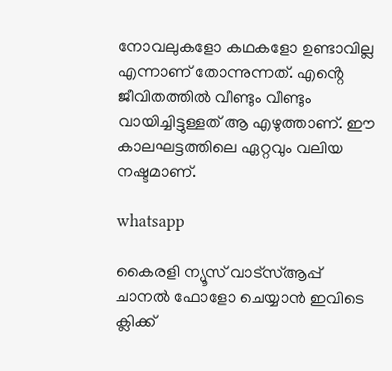നോവലുകളോ കഥകളോ ഉണ്ടാവില്ല എന്നാണ് തോന്നുന്നത്. എൻ്റെ ജീവിതത്തില്‍ വീണ്ടും വീണ്ടും വായിച്ചിട്ടുള്ളത് ആ എഴുത്താണ്. ഈ കാലഘട്ടത്തിലെ ഏറ്റവും വലിയ നഷ്ടമാണ്.

whatsapp

കൈരളി ന്യൂസ് വാട്‌സ്ആപ്പ് ചാനല്‍ ഫോളോ ചെയ്യാന്‍ ഇവിടെ ക്ലിക്ക്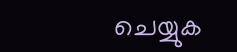ചെയ്യുക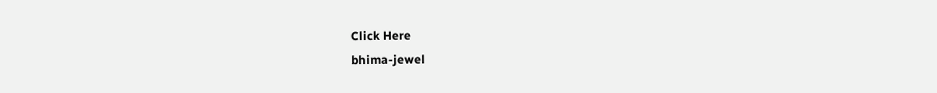Click Here
bhima-jewel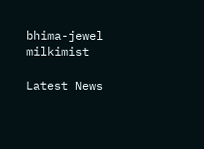bhima-jewel
milkimist

Latest News